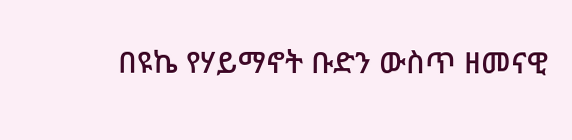በዩኬ የሃይማኖት ቡድን ውስጥ ዘመናዊ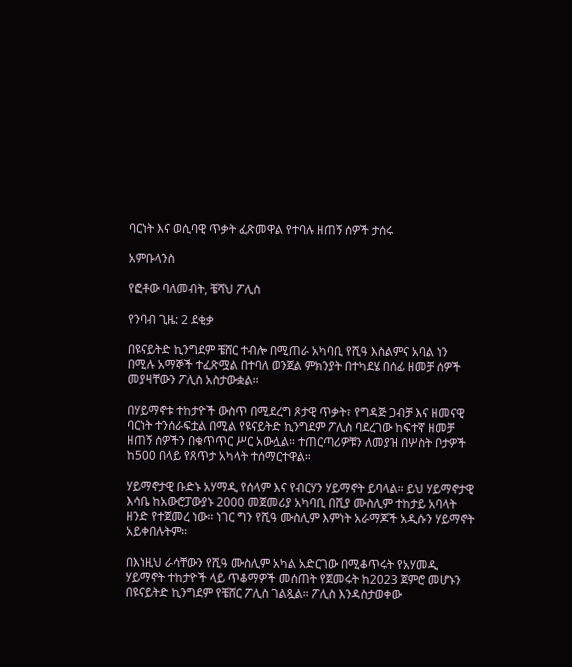ባርነት እና ወሲባዊ ጥቃት ፈጽመዋል የተባሉ ዘጠኝ ሰዎች ታሰሩ

አምቡላንስ

የፎቶው ባለመብት, ቼሻህ ፖሊስ

የንባብ ጊዜ: 2 ደቂቃ

በዩናይትድ ኪንግደም ቼሸር ተብሎ በሚጠራ አካባቢ የሺዓ እስልምና አባል ነን በሚሉ አማኞች ተፈጽሟል በተባለ ወንጀል ምክንያት በተካደሄ በሰፊ ዘመቻ ሰዎች መያዛቸውን ፖሊስ አስታውቋል።

በሃይማኖቱ ተከታዮች ውስጥ በሚደረግ ጾታዊ ጥቃት፣ የግዳጅ ጋብቻ እና ዘመናዊ ባርነት ተንሰራፍቷል በሚል የዩናይትድ ኪንግደም ፖሊስ ባደረገው ከፍተኛ ዘመቻ ዘጠኝ ሰዎችን በቁጥጥር ሥር አውሏል። ተጠርጣሪዎቹን ለመያዝ በሦስት ቦታዎች ከ500 በላይ የጸጥታ አካላት ተሰማርተዋል።

ሃይማኖታዊ ቡድኑ አሃማዲ የሰላም እና የብርሃን ሃይማኖት ይባላል። ይህ ሃይማኖታዊ እሳቤ ከአውሮፓውያኑ 2000 መጀመሪያ አካባቢ በሺያ ሙስሊም ተከታይ አባላት ዘንድ የተጀመረ ነው። ነገር ግን የሺዓ ሙስሊም እምነት አራማጆች አዲሱን ሃይማኖት አይቀበሉትም።

በእነዚህ ራሳቸውን የሺዓ ሙስሊም አካል አድርገው በሚቆጥሩት የአሃመዲ ሃይማኖት ተከታዮች ላይ ጥቆማዎች መሰጠት የጀመሩት ከ2023 ጀምሮ መሆኑን በዩናይትድ ኪንግደም የቼሸር ፖሊስ ገልጿል። ፖሊስ እንዳስታወቀው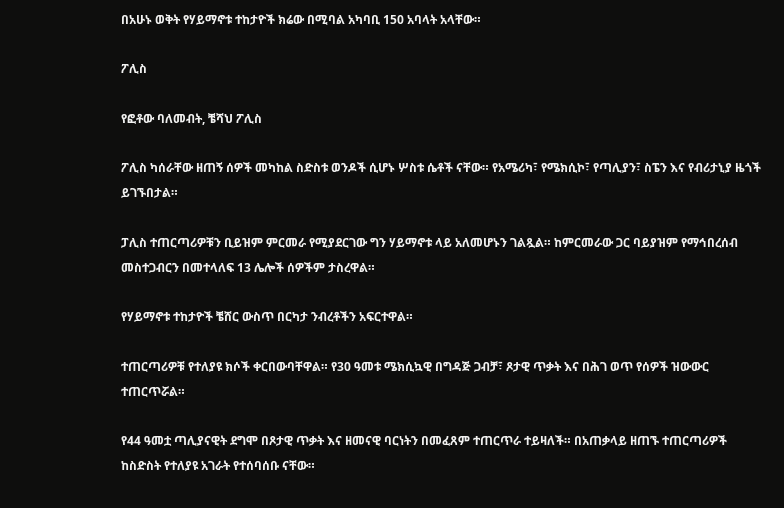በአሁኑ ወቅት የሃይማኖቱ ተከታዮች ክሬው በሚባል አካባቢ 150 አባላት አላቸው።

ፖሊስ

የፎቶው ባለመብት, ቼሻህ ፖሊስ

ፖሊስ ካሰራቸው ዘጠኝ ሰዎች መካከል ስድስቱ ወንዶች ሲሆኑ ሦስቱ ሴቶች ናቸው። የአሜሪካ፣ የሜክሲኮ፣ የጣሊያን፣ ስፔን እና የብሪታኒያ ዜጎች ይገኙበታል።

ፓሊስ ተጠርጣሪዎቹን ቢይዝም ምርመራ የሚያደርገው ግን ሃይማኖቱ ላይ አለመሆኑን ገልጿል። ከምርመራው ጋር ባይያዝም የማኅበረሰብ መስተጋብርን በመተላለፍ 13 ሌሎች ሰዎችም ታስረዋል።

የሃይማኖቱ ተከታዮች ቼሸር ውስጥ በርካታ ንብረቶችን አፍርተዋል።

ተጠርጣሪዎቹ የተለያዩ ክሶች ቀርበውባቸዋል። የ30 ዓመቱ ሜክሲኳዊ በግዳጅ ጋብቻ፣ ጾታዊ ጥቃት እና በሕገ ወጥ የሰዎች ዝውውር ተጠርጥሯል።

የ44 ዓመቷ ጣሊያናዊት ደግሞ በጾታዊ ጥቃት እና ዘመናዊ ባርነትን በመፈጸም ተጠርጥራ ተይዛለች። በአጠቃላይ ዘጠኙ ተጠርጣሪዎች ከስድስት የተለያዩ አገራት የተሰባሰቡ ናቸው።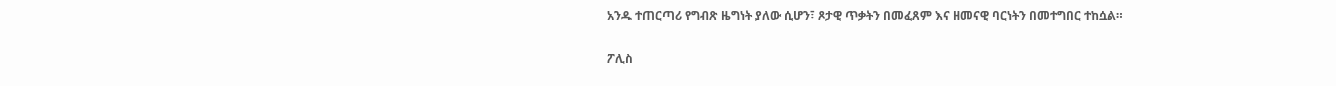አንዱ ተጠርጣሪ የግብጽ ዜግነት ያለው ሲሆን፣ ጾታዊ ጥቃትን በመፈጸም እና ዘመናዊ ባርነትን በመተግበር ተከሷል።

ፖሊስ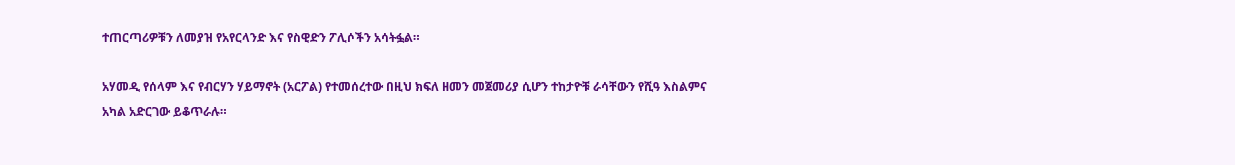ተጠርጣሪዎቹን ለመያዝ የአየርላንድ እና የስዊድን ፖሊሶችን አሳትፏል።

አሃመዲ የሰላም እና የብርሃን ሃይማኖት (አርፖል) የተመሰረተው በዚህ ክፍለ ዘመን መጀመሪያ ሲሆን ተከታዮቹ ራሳቸውን የሺዓ እስልምና አካል አድርገው ይቆጥራሉ።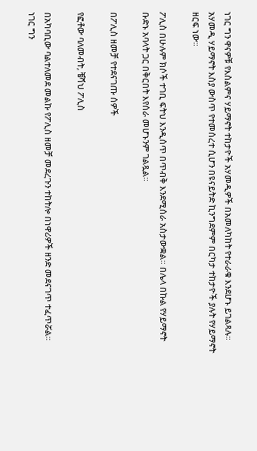ነገር ግን ዋናዎቹ የእስልምና ሃይማኖት ተከታዮች አሃመዲዎች በአመለካከት የተራራቁ እንደሆኑ ይገልጻሉ። አሃመዲ ሃይማኖት እስያ ውስጥ የተመሰረተ ሲሆን በዩናይትድ ኪንግደምም በርካታ ተከታዮች ያሉት የሃይማኖት ዘርፍ ነው።

ፖሊስ በሁሉም ክሶች ተገቢ ፍትህ እንዲሰጥ በጥብቅ እንደሚሰራ አስታውቋል። በሌላ በኩል የሃይማኖት ቡድኑ አባላት ጋር በቅርበት እየሰራ መሆኑንም ገልጿል።

በፖሊስ ዘመቻ የተደናገጡ ሰዎች

የፎቶው ባለመብት, ቼሻህ ፖሊስ

በአካባቢው ባልተለመደ መልኩ የፖሊስ ዘመቻ መደረጉን ተከትሎ በነዋሪዎች ዘንድ መደናገጥ ተፈጥሯል። ነገር ግን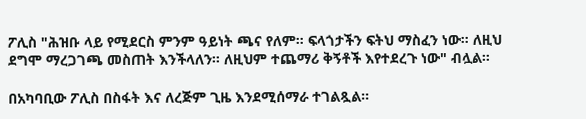ፖሊስ "ሕዝቡ ላይ የሚደርስ ምንም ዓይነት ጫና የለም። ፍላጎታችን ፍትህ ማስፈን ነው። ለዚህ ደግሞ ማረጋገጫ መስጠት እንችላለን። ለዚህም ተጨማሪ ቅኝቶች እየተደረጉ ነው" ብሏል።

በአካባቢው ፖሊስ በስፋት እና ለረጅም ጊዜ እንደሚሰማራ ተገልጿል።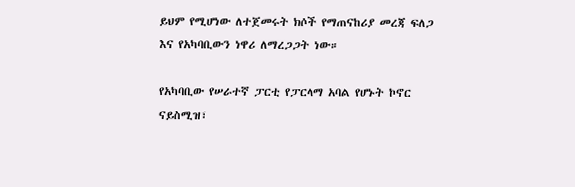ይህም የሚሆነው ለተጀመሩት ክሶች የማጠናከሪያ መረጃ ፍለጋ እና የአካባቢውን ነዋሪ ለማረጋጋት ነው።

የአካባቢው የሠራተኛ ፓርቲ የፓርላማ አባል የሆኑት ኮኖር ናይስሚዝ፣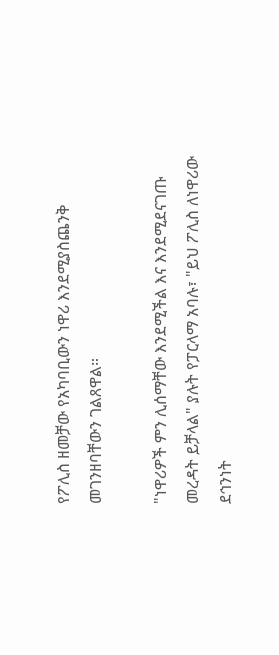የፖሊስ ዘመቻው የአካባቢውን ነዋሪ እንደሚያስጨንቅ መገንዘባቸውን ገልጸዋል።

"ነዋሪዎች ምን ሊሰማቸው እንደሚችል እና እንደሚደናገጡ መረዳት ይቻላል" ያሉት የፓርላማ አባሉ፣ "ይህ ፖሊስ ለነዋሪው ደኅንነት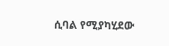ሲባል የሚያካሂደው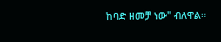ከባድ ዘመቻ ነው" ብለዋል።